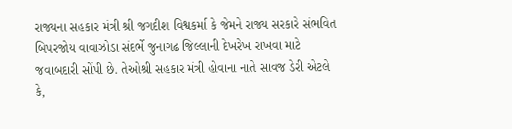રાજ્યના સહકાર મંત્રી શ્રી જગદીશ વિશ્વકર્મા કે જેમને રાજ્ય સરકારે સંભવિત બિપરજોય વાવાઝોડા સંદર્ભે જુનાગઢ જિલ્લાની દેખરેખ રાખવા માટે જવાબદારી સોંપી છે. તેઓશ્રી સહકાર મંત્રી હોવાના નાતે સાવજ ડેરી એટલે કે,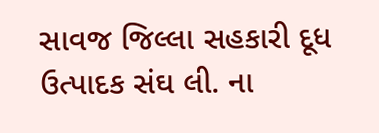સાવજ જિલ્લા સહકારી દૂધ ઉત્પાદક સંઘ લી. ના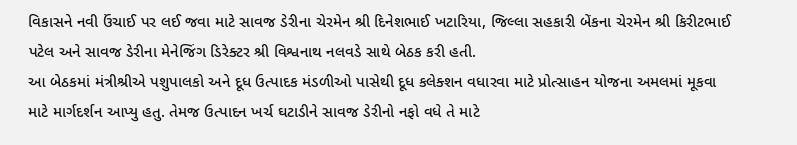વિકાસને નવી ઉંચાઈ પર લઈ જવા માટે સાવજ ડેરીના ચેરમેન શ્રી દિનેશભાઈ ખટારિયા, જિલ્લા સહકારી બેંકના ચેરમેન શ્રી કિરીટભાઈ પટેલ અને સાવજ ડેરીના મેનેજિંગ ડિરેક્ટર શ્રી વિશ્વનાથ નલવડે સાથે બેઠક કરી હતી.
આ બેઠકમાં મંત્રીશ્રીએ પશુપાલકો અને દૂધ ઉત્પાદક મંડળીઓ પાસેથી દૂધ કલેક્શન વધારવા માટે પ્રોત્સાહન યોજના અમલમાં મૂકવા માટે માર્ગદર્શન આપ્યુ હતુ. તેમજ ઉત્પાદન ખર્ચ ઘટાડીને સાવજ ડેરીનો નફો વધે તે માટે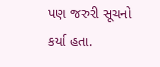પણ જરુરી સૂચનો કર્યા હતા.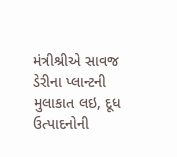મંત્રીશ્રીએ સાવજ ડેરીના પ્લાન્ટની મુલાકાત લઇ, દૂધ ઉત્પાદનોની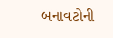બનાવટોની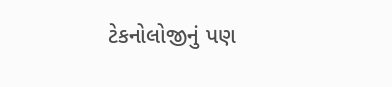ટેકનોલોજીનું પણ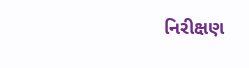નિરીક્ષણ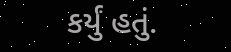કર્યું હતું.